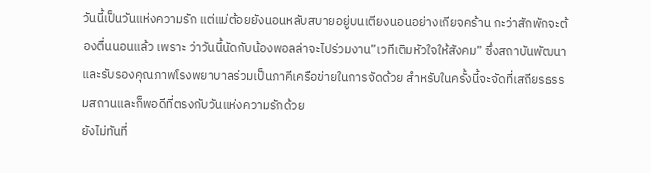วันนี้เป็นวันแห่งความรัก แต่แม่ต้อยยังนอนหลับสบายอยู่บนเตียงนอนอย่างเกียจคร้าน กะว่าสักพักจะต้องตื่นนอนแล้ว เพราะ ว่าวันนี้นัดกับน้องพอลล่าจะไปร่วมงาน”เวทีเติมหัวใจให้สังคม” ซึ่งสถาบันพัฒนาและรับรองคุณภาพโรงพยาบาลร่วมเป็นภาคีเครือข่ายในการจัดด้วย สำหรับในครั้งนี้จะจัดที่เสถียรธรรมสถานและก็พอดีที่ตรงกับวันแห่งความรักด้วย
ยังไม่ทันที่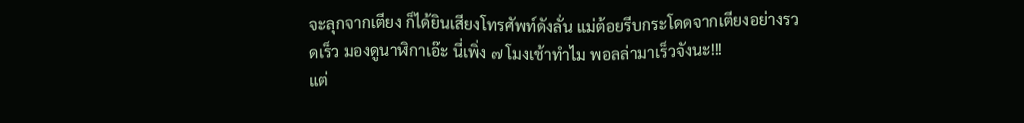จะลุกจากเตียง ก็ได้ยินเสียงโทรศัพท์ดังลั่น แม่ต้อยรีบกระโดดจากเตียงอย่างรวดเร็ว มองดูนาฬิกาเอ๊ะ นี่เพิ่ง ๗ โมงเช้าทำไม พอลล่ามาเร็วจังนะ!!!
แต่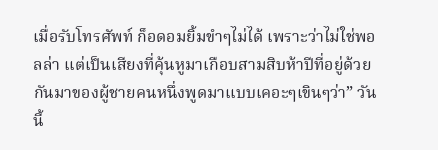เมื่อรับโทรศัพท์ ก็อดอมยิ้มขำๆไม่ได้ เพราะว่าไม่ใช่พอลล่า แต่เป็นเสียงที่คุ้นหูมาเกือบสามสิบห้าปีที่อยู่ด้วยกันมาของผู้ชายคนหนึ่งพูดมาแบบเคอะๆเขินๆว่า” วันนี้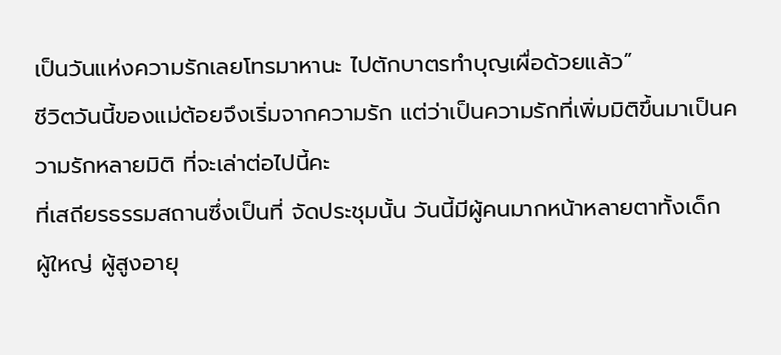เป็นวันแห่งความรักเลยโทรมาหานะ ไปตักบาตรทำบุญเผื่อด้วยแล้ว”
ชีวิตวันนี้ของแม่ต้อยจึงเริ่มจากความรัก แต่ว่าเป็นความรักที่เพิ่มมิติขึ้นมาเป็นความรักหลายมิติ ที่จะเล่าต่อไปนี้คะ
ที่เสถียรธรรมสถานซึ่งเป็นที่ จัดประชุมนั้น วันนี้มีผู้คนมากหน้าหลายตาทั้งเด็ก ผู้ใหญ่ ผู้สูงอายุ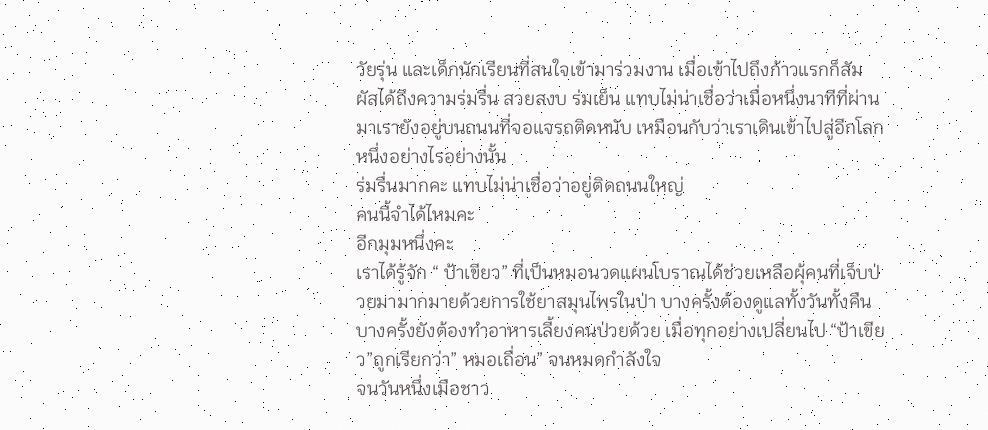วัยรุ่น และเด็กนักเรียนที่สนใจเข้ามาร่วมงาน เมื่อเข้าไปถึงก้าวแรกก็สัมผัสได้ถึงความร่มรื่น สวยสงบ ร่มเย็น แทบไม่น่าเชื่อว่าเมื่อหนึ่งนาทีที่ผ่านมาเรายังอยู่บนถนนที่จอแจรถติดหนับ เหมือนกับว่าเราเดินเข้าไปสู่อีกโลกหนึ่งอย่างไรอย่างนั้น
ร่มรื่นมากคะ แทบไม่น่าเชื่อว่าอยู่ติดถนนใหญ่
คนนี้จำได้ไหมคะ
อีกมุมหนึ่งคะ
เราได้รู้จัก “ ป้าเขียว” ที่เป็นหมอนวดแผนโบราณได้ช่วยเหลือผุ้คนที่เจ็บป่วยมามากมายด้วยการใช้ยาสมุนไพรในป่า บางครั้งต้องดูแลทั้งวันทั้งคืน บางครั้งยังต้องทำอาหารเลี้ยงคนป่วยด้วย เมื่อทุกอย่างเปลี่ยนไป “ป้าเขียว”ถูกเรียกว่า” หมอเถื่อน” จนหมดกำลังใจ
จนวันหนึ่งเมือชาว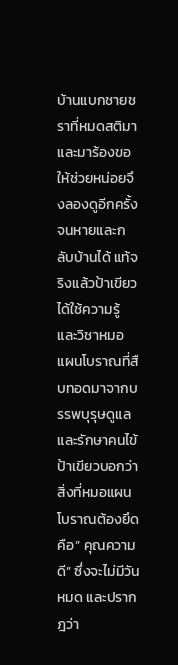บ้านแบกชายชราที่หมดสติมาและมาร้องขอให้ช่วยหน่อยจึงลองดูอีกครั้ง จนหายและกลับบ้านได้ แท้จริงแล้วป้าเขียวได้ใช้ความรู้และวิชาหมอแผนโบราณที่สืบทอดมาจากบรรพบุรุษดูแลและรักษาคนไข้ ป้าเขียวบอกว่าสิ่งที่หมอแผนโบราณต้องยึดคือ” คุณความดี” ซึ่งจะไม่มีวันหมด และปรากฎว่า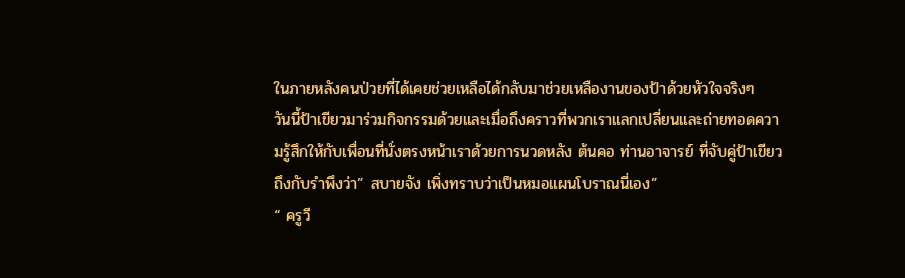ในภายหลังคนป่วยที่ได้เคยช่วยเหลือได้กลับมาช่วยเหลืองานของป้าด้วยหัวใจจริงๆ
วันนี้ป้าเขียวมาร่วมกิจกรรมด้วยและเมื่อถึงคราวที่พวกเราแลกเปลี่ยนและถ่ายทอดความรู้สึกให้กับเพื่อนที่นั่งตรงหน้าเราด้วยการนวดหลัง ต้นคอ ท่านอาจารย์ ที่จับคู่ป้าเขียวถึงกับรำพึงว่า” สบายจัง เพิ่งทราบว่าเป็นหมอแผนโบราณนี่เอง”
“ ครูวี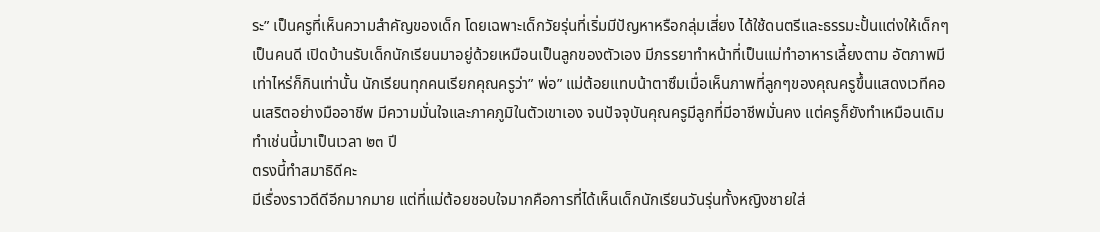ระ” เป็นครูที่เห็นความสำคัญของเด็ก โดยเฉพาะเด็กวัยรุ่นที่เริ่มมีปัญหาหรือกลุ่มเสี่ยง ได้ใช้ดนตรีและธรรมะปั้นแต่งให้เด็กๆเป็นคนดี เปิดบ้านรับเด็กนักเรียนมาอยู่ด้วยเหมือนเป็นลูกของตัวเอง มีภรรยาทำหน้าที่เป็นแม่ทำอาหารเลี้ยงตาม อัตภาพมีเท่าไหร่ก็กินเท่านั้น นักเรียนทุกคนเรียกคุณครูว่า” พ่อ” แม่ต้อยแทบน้าตาซึมเมื่อเห็นภาพที่ลูกๆของคุณครูขึ้นแสดงเวทีคอนเสริตอย่างมืออาชีพ มีความมั่นใจและภาคภูมิในตัวเขาเอง จนปัจจุบันคุณครูมีลูกที่มีอาชีพมั่นคง แต่ครูก็ยังทำเหมือนเดิมทำเช่นนี้มาเป็นเวลา ๒๓ ปี
ตรงนี้ทำสมาธิดีคะ
มีเรื่องราวดีดีอีกมากมาย แต่ที่แม่ต้อยชอบใจมากคือการที่ได้เห็นเด็กนักเรียนวันรุ่นทั้งหญิงชายใส่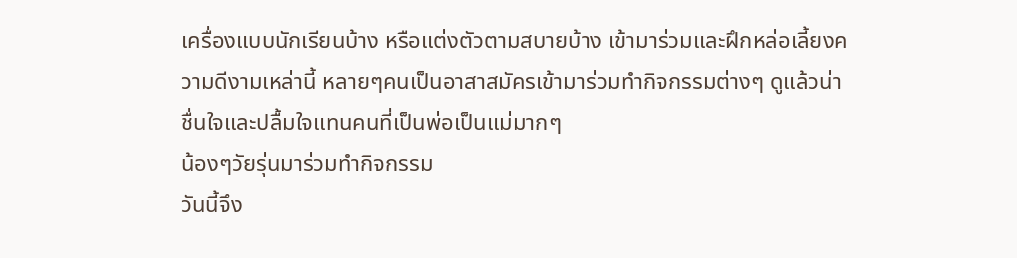เครื่องแบบนักเรียนบ้าง หรือแต่งตัวตามสบายบ้าง เข้ามาร่วมและฝึกหล่อเลี้ยงความดีงามเหล่านี้ หลายๆคนเป็นอาสาสมัครเข้ามาร่วมทำกิจกรรมต่างๆ ดูแล้วน่าชื่นใจและปลื้มใจแทนคนที่เป็นพ่อเป็นแม่มากๆ
น้องๆวัยรุ่นมาร่วมทำกิจกรรม
วันนี้จึง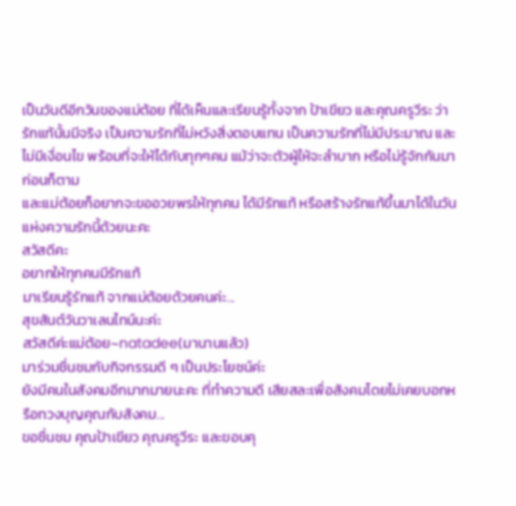เป็นวันดีอีกวันของแม่ต้อย ที่ได้เห็นและเรียนรู้ทั้งจาก ป้าเขียว และคุณครูวีระ ว่า รักแท้นั้นมีจริง เป็นความรักที่ไม่หวังสิ่งตอบแทน เป็นความรักที่ไม่มีประมาณ และไม่มีเงื่อนไข พร้อมที่จะให้ได้กับทุกๆคน แม้ว่าจะตัวผู้ให้จะลำบาก หรือไม่รู้จักกันมาก่อนก็ตาม
และแม่ต้อยก็อยากจะขออวยพรให้ทุกคน ได้มีรักแท้ หรือสร้างรักแท้ขึ้นมาได้ในวันแห่งความรักนี้ด้วยนะคะ
สวัสดีคะ
อยากให้ทุกคนมีรักแท้
มาเรียนรู้รักแท้ จากแม่ต้อยด้วยคนค่ะ...
สุขสันต์วันวาเลนไทน์นะค่ะ
สวัสดีค่ะแม่ต้อย~natadee(มานานแล้ว)
มาร่วมชื่นชมกับกิจกรรมดี ๆ เป็นประโยชน์ค่ะ
ยังมีคนในสังคมอีกมากมายนะคะ ที่ทำความดี เสียสละเพื่อสังคมโดยไม่เคยบอกหรือทวงบุญคุณกับสังคม...
ขอชื่นชม คุณป้าเขียว คุณครูวีระ และขอบคุ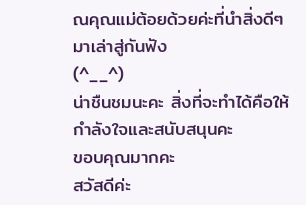ณคุณแม่ต้อยด้วยค่ะที่นำสิ่งดีๆ มาเล่าสู่กันฟัง
(^__^)
น่าชืนชมนะคะ สิ่งที่จะทำได้คือให้กำลังใจและสนับสนุนคะ
ขอบคุณมากคะ
สวัสดีค่ะ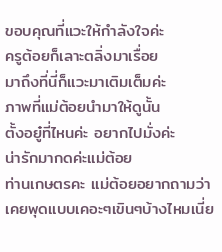ขอบคุณที่แวะให้กำลังใจค่ะ
ครูต้อยก็เลาะตลิ่งมาเรื่อย
มาถึงที่นี่ก็แวะมาเติมเต็มค่ะ
ภาพที่แม่ต้อยนำมาให้ดูนั้น
ตั้งอยู๋ที่ไหนค่ะ อยากไปมั่งค่ะ
น่ารักมากดค่ะแม่ต้อย
ท่านเกษตรคะ แม่ต้อยอยากถามว่า เคยพุดแบบเคอะๆเขินๆบ้างไหมเนี่ย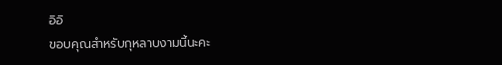อิอิ
ขอบคุณสำหรับกุหลาบงามนี้นะคะ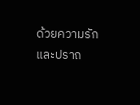ด้วยความรักและปราถ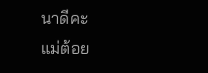นาดีคะ
แม่ต้อย